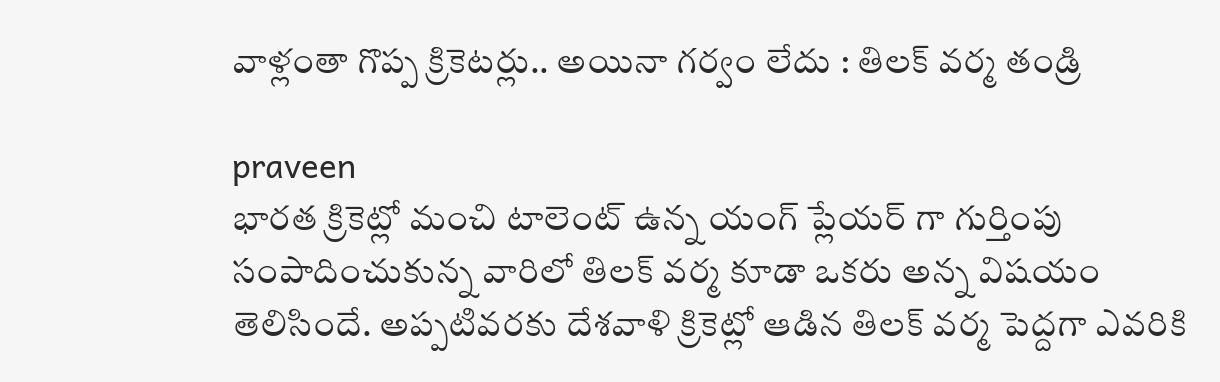వాళ్లంతా గొప్ప క్రికెటర్లు.. అయినా గర్వం లేదు : తిలక్ వర్మ తండ్రి

praveen
భారత క్రికెట్లో మంచి టాలెంట్ ఉన్న యంగ్ ప్లేయర్ గా గుర్తింపు సంపాదించుకున్న వారిలో తిలక్ వర్మ కూడా ఒకరు అన్న విషయం తెలిసిందే. అప్పటివరకు దేశవాళి క్రికెట్లో ఆడిన తిలక్ వర్మ పెద్దగా ఎవరికి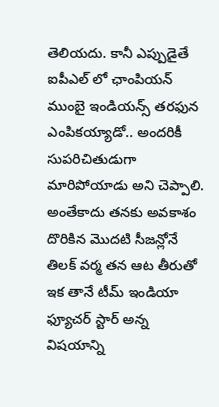తెలియదు. కానీ ఎప్పుడైతే ఐపీఎల్ లో ఛాంపియన్ ముంబై ఇండియన్స్ తరఫున ఎంపికయ్యాడో.. అందరికీ సుపరిచితుడుగా మారిపోయాడు అని చెప్పాలి. అంతేకాదు తనకు అవకాశం దొరికిన మొదటి సీజన్లోనే తిలక్ వర్మ తన ఆట తీరుతో ఇక తానే టీమ్ ఇండియా ఫ్యూచర్ స్టార్ అన్న విషయాన్ని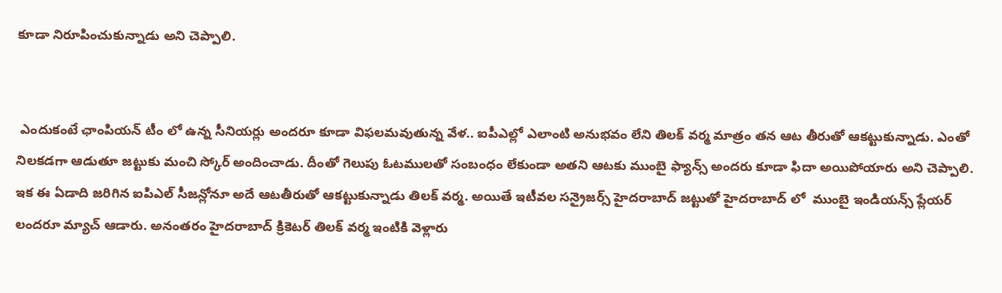కూడా నిరూపించుకున్నాడు అని చెప్పాలి.


 ఎందుకంటే ఛాంపియన్ టీం లో ఉన్న సీనియర్లు అందరూ కూడా విఫలమవుతున్న వేళ.. ఐపీఎల్లో ఎలాంటి అనుభవం లేని తిలక్ వర్మ మాత్రం తన ఆట తీరుతో ఆకట్టుకున్నాడు. ఎంతో నిలకడగా ఆడుతూ జట్టుకు మంచి స్కోర్ అందించాడు. దీంతో గెలుపు ఓటములతో సంబంధం లేకుండా అతని ఆటకు ముంబై ఫ్యాన్స్ అందరు కూడా ఫిదా అయిపోయారు అని చెప్పాలి. ఇక ఈ ఏడాది జరిగిన ఐపిఎల్ సీజన్లోనూ అదే ఆటతీరుతో ఆకట్టుకున్నాడు తిలక్ వర్మ. అయితే ఇటీవల సన్రైజర్స్ హైదరాబాద్ జట్టుతో హైదరాబాద్ లో  ముంబై ఇండియన్స్ ప్లేయర్ లందరూ మ్యాచ్ ఆడారు. అనంతరం హైదరాబాద్ క్రికెటర్ తిలక్ వర్మ ఇంటికి వెళ్లారు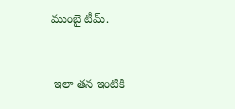ముంబై టీమ్.


 ఇలా తన ఇంటికి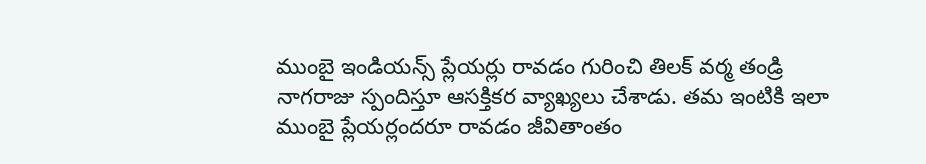ముంబై ఇండియన్స్ ప్లేయర్లు రావడం గురించి తిలక్ వర్మ తండ్రి నాగరాజు స్పందిస్తూ ఆసక్తికర వ్యాఖ్యలు చేశాడు. తమ ఇంటికి ఇలా ముంబై ప్లేయర్లందరూ రావడం జీవితాంతం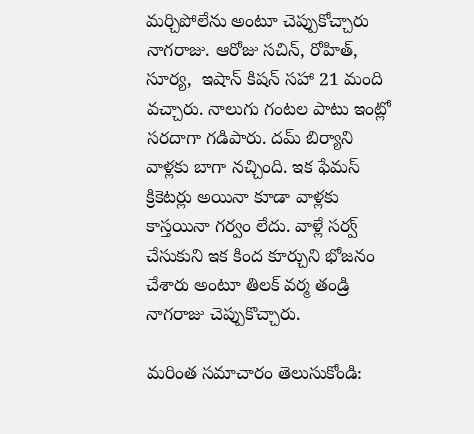మర్చిపోలేను అంటూ చెప్పుకోచ్చారు నాగరాజు. ఆరోజు సచిన్, రోహిత్, సూర్య,  ఇషాన్ కిషన్ సహా 21 మంది వచ్చారు. నాలుగు గంటల పాటు ఇంట్లో సరదాగా గడిపారు. దమ్ బిర్యాని వాళ్లకు బాగా నచ్చింది. ఇక ఫేమస్ క్రికెటర్లు అయినా కూడా వాళ్లకు కాస్తయినా గర్వం లేదు. వాళ్లే సర్వ్ చేసుకుని ఇక కింద కూర్చుని భోజనం చేశారు అంటూ తిలక్ వర్మ తండ్రి నాగరాజు చెప్పుకొచ్చారు.

మరింత సమాచారం తెలుసుకోండి: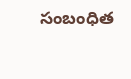సంబంధిత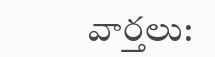వార్తలు: